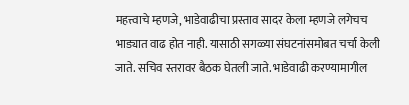महत्त्वाचे म्हणजे, भाडेवाढीचा प्रस्ताव सादर केला म्हणजे लगेचच भाड्यात वाढ होत नाही. यासाठी सगळ्या संघटनांसमोबत चर्चा केली जाते. सचिव स्तरावर बैठक घेतली जाते. भाडेवाढी करण्यामागील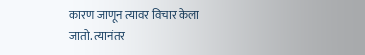कारण जाणून त्यावर विचार केला जातो. त्यानंतर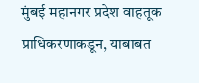मुंबई महानगर प्रदेश वाहतूक प्राधिकरणाकडून, याबाबत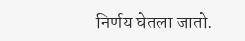निर्णय घेतला जातो.